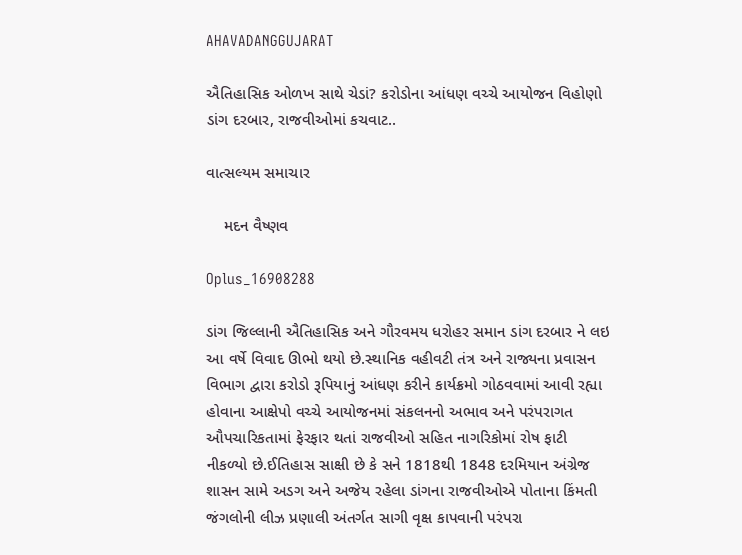AHAVADANGGUJARAT

ઐતિહાસિક ઓળખ સાથે ચેડાં? કરોડોના આંધણ વચ્ચે આયોજન વિહોણો ડાંગ દરબાર, રાજવીઓમાં કચવાટ..

વાત્સલ્યમ સમાચાર

    મદન વૈષ્ણવ

Oplus_16908288

ડાંગ જિલ્લાની ઐતિહાસિક અને ગૌરવમય ધરોહર સમાન ડાંગ દરબાર ને લઇ આ વર્ષે વિવાદ ઊભો થયો છે.સ્થાનિક વહીવટી તંત્ર અને રાજ્યના પ્રવાસન વિભાગ દ્વારા કરોડો રૂપિયાનું આંધણ કરીને કાર્યક્રમો ગોઠવવામાં આવી રહ્યા હોવાના આક્ષેપો વચ્ચે આયોજનમાં સંકલનનો અભાવ અને પરંપરાગત ઔપચારિકતામાં ફેરફાર થતાં રાજવીઓ સહિત નાગરિકોમાં રોષ ફાટી નીકળ્યો છે.ઈતિહાસ સાક્ષી છે કે સને 1818થી 1848 દરમિયાન અંગ્રેજ શાસન સામે અડગ અને અજેય રહેલા ડાંગના રાજવીઓએ પોતાના કિંમતી જંગલોની લીઝ પ્રણાલી અંતર્ગત સાગી વૃક્ષ કાપવાની પરંપરા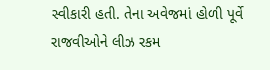સ્વીકારી હતી. તેના અવેજમાં હોળી પૂર્વે રાજવીઓને લીઝ રકમ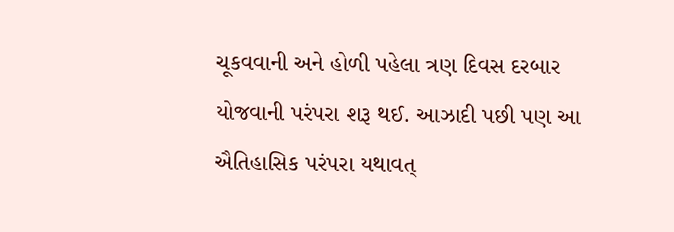ચૂકવવાની અને હોળી પહેલા ત્રણ દિવસ દરબાર યોજવાની પરંપરા શરૂ થઈ. આઝાદી પછી પણ આ ઐતિહાસિક પરંપરા યથાવત્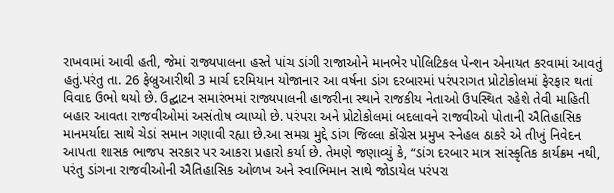રાખવામાં આવી હતી, જેમાં રાજ્યપાલના હસ્તે પાંચ ડાંગી રાજાઓને માનભેર પોલિટિકલ પેન્શન એનાયત કરવામાં આવતું હતું.પરંતુ તા. 26 ફેબ્રુઆરીથી 3 માર્ચ દરમિયાન યોજાનાર આ વર્ષના ડાંગ દરબારમાં પરંપરાગત પ્રોટોકોલમાં ફેરફાર થતાં વિવાદ ઉભો થયો છે. ઉદ્ઘાટન સમારંભમાં રાજ્યપાલની હાજરીના સ્થાને રાજકીય નેતાઓ ઉપસ્થિત રહેશે તેવી માહિતી બહાર આવતા રાજવીઓમાં અસંતોષ વ્યાપ્યો છે. પરંપરા અને પ્રોટોકોલમાં બદલાવને રાજવીઓ પોતાની ઐતિહાસિક માનમર્યાદા સાથે ચેડાં સમાન ગણાવી રહ્યા છે.આ સમગ્ર મુદ્દે ડાંગ જિલ્લા કોંગ્રેસ પ્રમુખ સ્નેહલ ઠાકરે એ તીખું નિવેદન આપતા શાસક ભાજપ સરકાર પર આકરા પ્રહારો કર્યા છે. તેમણે જણાવ્યું કે, “ડાંગ દરબાર માત્ર સાંસ્કૃતિક કાર્યક્રમ નથી, પરંતુ ડાંગના રાજવીઓની ઐતિહાસિક ઓળખ અને સ્વાભિમાન સાથે જોડાયેલ પરંપરા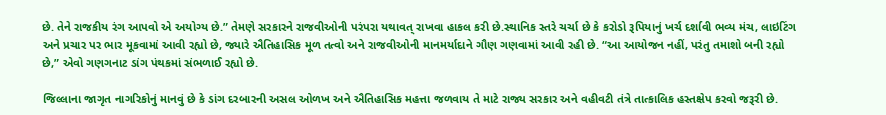છે. તેને રાજકીય રંગ આપવો એ અયોગ્ય છે.” તેમણે સરકારને રાજવીઓની પરંપરા યથાવત્ રાખવા હાકલ કરી છે.સ્થાનિક સ્તરે ચર્ચા છે કે કરોડો રૂપિયાનું ખર્ચ દર્શાવી ભવ્ય મંચ, લાઇટિંગ અને પ્રચાર પર ભાર મૂકવામાં આવી રહ્યો છે, જ્યારે ઐતિહાસિક મૂળ તત્વો અને રાજવીઓની માનમર્યાદાને ગૌણ ગણવામાં આવી રહી છે. “આ આયોજન નહીં, પરંતુ તમાશો બની રહ્યો છે,” એવો ગણગનાટ ડાંગ પંથકમાં સંભળાઈ રહ્યો છે.

જિલ્લાના જાગૃત નાગરિકોનું માનવું છે કે ડાંગ દરબારની અસલ ઓળખ અને ઐતિહાસિક મહત્તા જળવાય તે માટે રાજ્ય સરકાર અને વહીવટી તંત્રે તાત્કાલિક હસ્તક્ષેપ કરવો જરૂરી છે.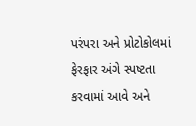પરંપરા અને પ્રોટોકોલમાં ફેરફાર અંગે સ્પષ્ટતા કરવામાં આવે અને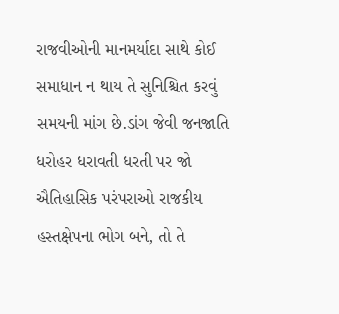રાજવીઓની માનમર્યાદા સાથે કોઈ સમાધાન ન થાય તે સુનિશ્ચિત કરવું સમયની માંગ છે.ડાંગ જેવી જનજાતિ ધરોહર ધરાવતી ધરતી પર જો ઐતિહાસિક પરંપરાઓ રાજકીય હસ્તક્ષેપના ભોગ બને, તો તે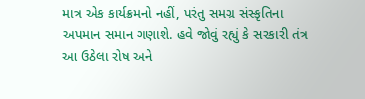માત્ર એક કાર્યક્રમનો નહીં, પરંતુ સમગ્ર સંસ્કૃતિના અપમાન સમાન ગણાશે. હવે જોવું રહ્યું કે સરકારી તંત્ર આ ઉઠેલા રોષ અને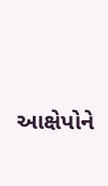આક્ષેપોને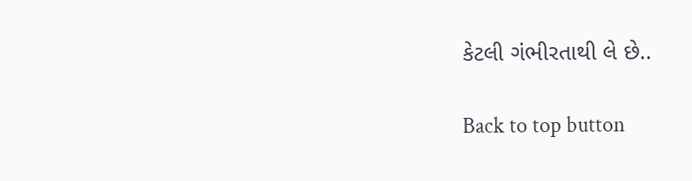કેટલી ગંભીરતાથી લે છે..

Back to top button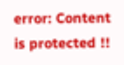error: Content is protected !!